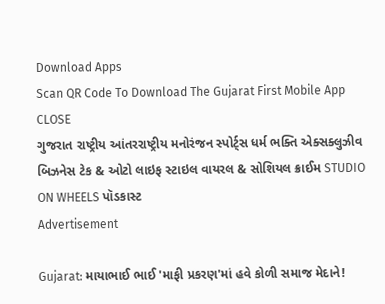Download Apps
Scan QR Code To Download The Gujarat First Mobile App CLOSE
ગુજરાત રાષ્ટ્રીય આંતરરાષ્ટ્રીય મનોરંજન સ્પોર્ટ્સ ધર્મ ભક્તિ એક્સક્લુઝીવ બિઝનેસ ટેક & ઓટો લાઇફ સ્ટાઇલ વાયરલ & સોશિયલ ક્રાઈમ STUDIO ON WHEELS પૉડકાસ્ટ
Advertisement

Gujarat: માયાભાઈ ભાઈ 'માફી પ્રકરણ'માં હવે કોળી સમાજ મેદાને!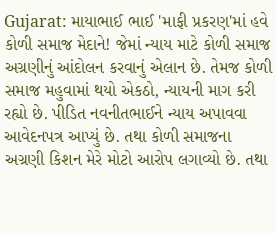Gujarat: માયાભાઈ ભાઈ 'માફી પ્રકરણ'માં હવે કોળી સમાજ મેદાને! જેમાં ન્યાય માટે કોળી સમાજ અગ્રણીનું આંદોલન કરવાનું એલાન છે. તેમજ કોળી સમાજ મહુવામાં થયો એકઠો, ન્યાયની માગ કરી રહ્યો છે. પીડિત નવનીતભાઈને ન્યાય અપાવવા આવેદનપત્ર આપ્યું છે. તથા કોળી સમાજના અગ્રણી કિશન મેરે મોટો આરોપ લગાવ્યો છે. તથા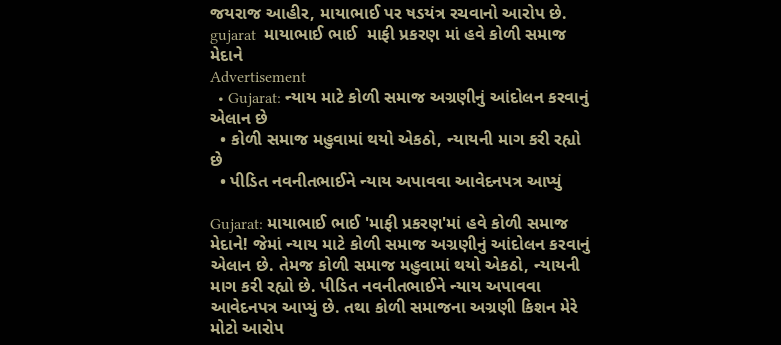જયરાજ આહીર, માયાભાઈ પર ષડયંત્ર રચવાનો આરોપ છે.
gujarat  માયાભાઈ ભાઈ  માફી પ્રકરણ માં હવે કોળી સમાજ મેદાને
Advertisement
  • Gujarat: ન્યાય માટે કોળી સમાજ અગ્રણીનું આંદોલન કરવાનું એલાન છે
  • કોળી સમાજ મહુવામાં થયો એકઠો, ન્યાયની માગ કરી રહ્યો છે
  • પીડિત નવનીતભાઈને ન્યાય અપાવવા આવેદનપત્ર આપ્યું

Gujarat: માયાભાઈ ભાઈ 'માફી પ્રકરણ'માં હવે કોળી સમાજ મેદાને! જેમાં ન્યાય માટે કોળી સમાજ અગ્રણીનું આંદોલન કરવાનું એલાન છે. તેમજ કોળી સમાજ મહુવામાં થયો એકઠો, ન્યાયની માગ કરી રહ્યો છે. પીડિત નવનીતભાઈને ન્યાય અપાવવા આવેદનપત્ર આપ્યું છે. તથા કોળી સમાજના અગ્રણી કિશન મેરે મોટો આરોપ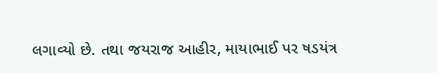લગાવ્યો છે. તથા જયરાજ આહીર, માયાભાઈ પર ષડયંત્ર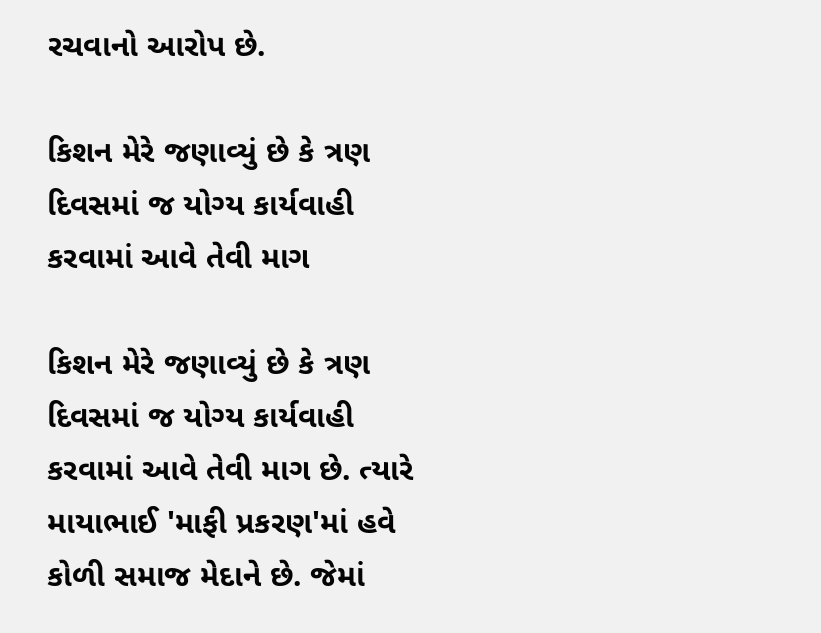રચવાનો આરોપ છે.

કિશન મેરે જણાવ્યું છે કે ત્રણ દિવસમાં જ યોગ્ય કાર્યવાહી કરવામાં આવે તેવી માગ

કિશન મેરે જણાવ્યું છે કે ત્રણ દિવસમાં જ યોગ્ય કાર્યવાહી કરવામાં આવે તેવી માગ છે. ત્યારે માયાભાઈ 'માફી પ્રકરણ'માં હવે કોળી સમાજ મેદાને છે. જેમાં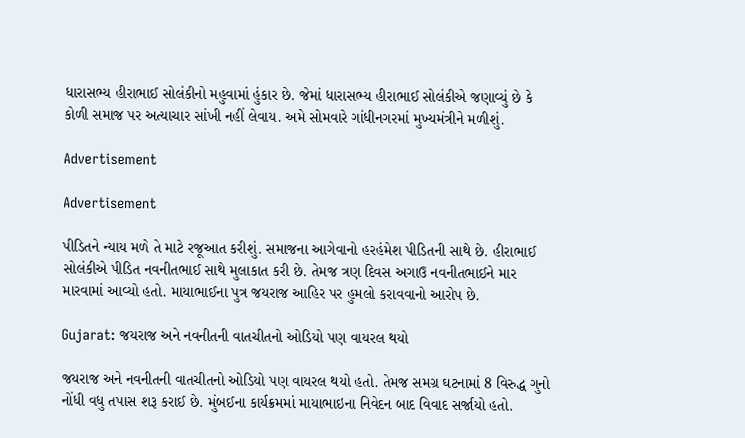ધારાસભ્ય હીરાભાઈ સોલંકીનો મહુવામાં હુંકાર છે. જેમાં ધારાસભ્ય હીરાભાઈ સોલંકીએ જણાવ્યું છે કે કોળી સમાજ પર અત્યાચાર સાંખી નહીં લેવાય. અમે સોમવારે ગાંધીનગરમાં મુખ્યમંત્રીને મળીશું.

Advertisement

Advertisement

પીડિતને ન્યાય મળે તે માટે રજૂઆત કરીશું. સમાજના આગેવાનો હરહંમેશ પીડિતની સાથે છે. હીરાભાઈ સોલંકીએ પીડિત નવનીતભાઈ સાથે મુલાકાત કરી છે. તેમજ ત્રણ દિવસ અગાઉ નવનીતભાઈને માર મારવામાં આવ્યો હતો. માયાભાઈના પુત્ર જયરાજ આહિર પર હુમલો કરાવવાનો આરોપ છે.

Gujarat: જયરાજ અને નવનીતની વાતચીતનો ઓડિયો પણ વાયરલ થયો

જયરાજ અને નવનીતની વાતચીતનો ઓડિયો પણ વાયરલ થયો હતો. તેમજ સમગ્ર ઘટનામાં 8 વિરુદ્ધ ગુનો નોંધી વધુ તપાસ શરૂ કરાઈ છે. મુંબઈના કાર્યક્રમમાં માયાભાઇના નિવેદન બાદ વિવાદ સર્જાયો હતો.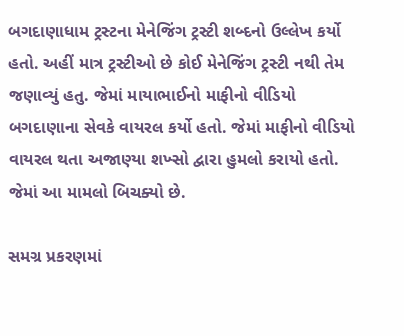બગદાણાધામ ટ્રસ્ટના મેનેજિંગ ટ્રસ્ટી શબ્દનો ઉલ્લેખ કર્યો હતો. અહીં માત્ર ટ્રસ્ટીઓ છે કોઈ મેનેજિંગ ટ્રસ્ટી નથી તેમ જણાવ્યું હતુ. જેમાં માયાભાઈનો માફીનો વીડિયો બગદાણાના સેવકે વાયરલ કર્યો હતો. જેમાં માફીનો વીડિયો વાયરલ થતા અજાણ્યા શખ્સો દ્વારા હુમલો કરાયો હતો. જેમાં આ મામલો બિચક્યો છે.

સમગ્ર પ્રકરણમાં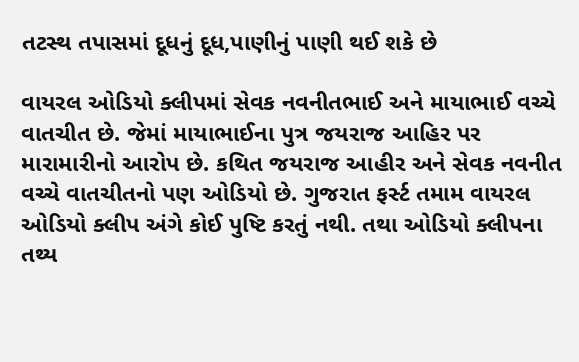તટસ્થ તપાસમાં દૂધનું દૂધ,પાણીનું પાણી થઈ શકે છે

વાયરલ ઓડિયો ક્લીપમાં સેવક નવનીતભાઈ અને માયાભાઈ વચ્ચે વાતચીત છે. જેમાં માયાભાઈના પુત્ર જયરાજ આહિર પર મારામારીનો આરોપ છે. કથિત જયરાજ આહીર અને સેવક નવનીત વચ્ચે વાતચીતનો પણ ઓડિયો છે. ગુજરાત ફર્સ્ટ તમામ વાયરલ ઓડિયો ક્લીપ અંગે કોઈ પુષ્ટિ કરતું નથી. તથા ઓડિયો ક્લીપના તથ્ય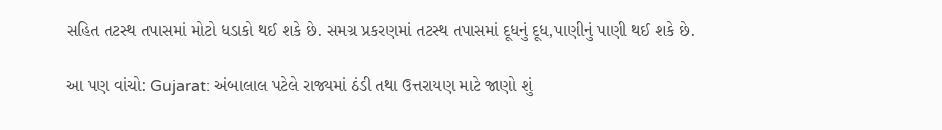સહિત તટસ્થ તપાસમાં મોટો ધડાકો થઈ શકે છે. સમગ્ર પ્રકરણમાં તટસ્થ તપાસમાં દૂધનું દૂધ,પાણીનું પાણી થઈ શકે છે.

આ પણ વાંચો: Gujarat: અંબાલાલ પટેલે રાજ્યમાં ઠંડી તથા ઉત્તરાયણ માટે જાણો શું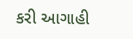કરી આગાહી